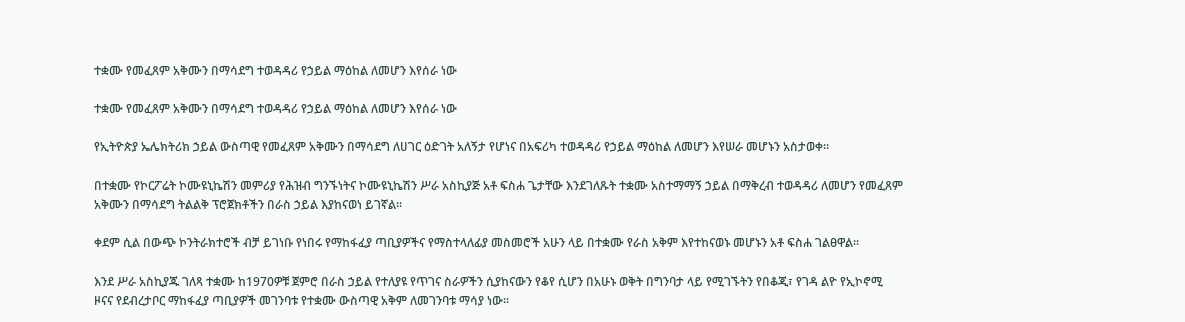ተቋሙ የመፈጸም አቅሙን በማሳደግ ተወዳዳሪ የኃይል ማዕከል ለመሆን እየሰራ ነው

ተቋሙ የመፈጸም አቅሙን በማሳደግ ተወዳዳሪ የኃይል ማዕከል ለመሆን እየሰራ ነው

የኢትዮጵያ ኤሌክትሪክ ኃይል ውስጣዊ የመፈጸም አቅሙን በማሳደግ ለሀገር ዕድገት አለኝታ የሆነና በአፍሪካ ተወዳዳሪ የኃይል ማዕከል ለመሆን እየሠራ መሆኑን አስታወቀ።

በተቋሙ የኮርፖሬት ኮሙዩኒኬሽን መምሪያ የሕዝብ ግንኙነትና ኮሙዩኒኬሽን ሥራ አስኪያጅ አቶ ፍስሐ ጌታቸው እንደገለጹት ተቋሙ አስተማማኝ ኃይል በማቅረብ ተወዳዳሪ ለመሆን የመፈጸም አቅሙን በማሳደግ ትልልቅ ፕሮጀክቶችን በራስ ኃይል እያከናወነ ይገኛል።

ቀደም ሲል በውጭ ኮንትራክተሮች ብቻ ይገነቡ የነበሩ የማከፋፈያ ጣቢያዎችና የማስተላለፊያ መስመሮች አሁን ላይ በተቋሙ የራስ አቅም እየተከናወኑ መሆኑን አቶ ፍስሐ ገልፀዋል።

እንደ ሥራ አስኪያጁ ገለጻ ተቋሙ ከ1970ዎቹ ጀምሮ በራስ ኃይል የተለያዩ የጥገና ስራዎችን ሲያከናውን የቆየ ሲሆን በአሁኑ ወቅት በግንባታ ላይ የሚገኙትን የበቆጂ፣ የገዳ ልዮ የኢኮኖሚ ዞናና የደብረታቦር ማከፋፈያ ጣቢያዎች መገንባቱ የተቋሙ ውስጣዊ አቅም ለመገንባቱ ማሳያ ነው።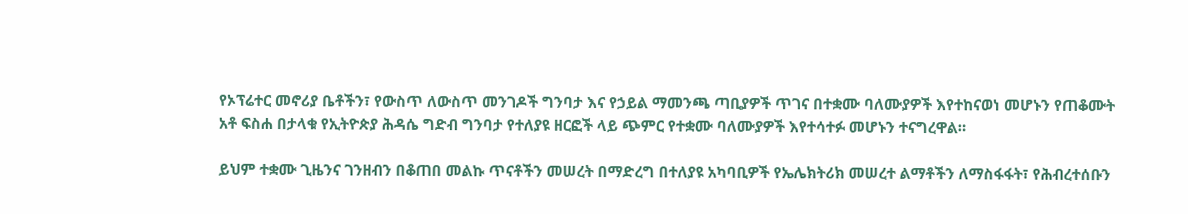የኦፕሬተር መኖሪያ ቤቶችን፣ የውስጥ ለውስጥ መንገዶች ግንባታ እና የኃይል ማመንጫ ጣቢያዎች ጥገና በተቋሙ ባለሙያዎች እየተከናወነ መሆኑን የጠቆሙት አቶ ፍስሐ በታላቁ የኢትዮጵያ ሕዳሴ ግድብ ግንባታ የተለያዩ ዘርፎች ላይ ጭምር የተቋሙ ባለሙያዎች እየተሳተፉ መሆኑን ተናግረዋል።

ይህም ተቋሙ ጊዜንና ገንዘብን በቆጠበ መልኩ ጥናቶችን መሠረት በማድረግ በተለያዩ አካባቢዎች የኤሌክትሪክ መሠረተ ልማቶችን ለማስፋፋት፣ የሕብረተሰቡን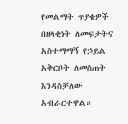የመልማት ጥያቄዎች በዘላቂነት ለመፍታትና አስተማማኝ የኃይል አቅርቦት ለመስጠት እንዳስቻለው አብራርተዋል።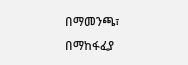በማመንጫ፣ በማከፋፈያ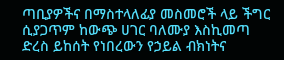ጣቢያዎችና በማስተላለፊያ መስመሮች ላይ ችግር ሲያጋጥም ከውጭ ሀገር ባለሙያ እስኪመጣ ድረስ ይከሰት የነበረውን የኃይል ብክነትና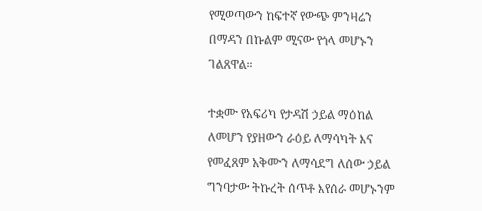የሚወጣውን ከፍተኛ የውጭ ምንዛሬን በማዳን በኩልም ሚናው የጎላ መሆኑን ገልጸዋል።

ተቋሙ የአፍሪካ የታዳሽ ኃይል ማዕከል ለመሆን የያዘውን ራዕይ ለማሳካት እና የመፈጸም አቅሙን ለማሳደግ ለሰው ኃይል ግንባታው ትኩረት ሰጥቶ እየሰራ መሆኑንም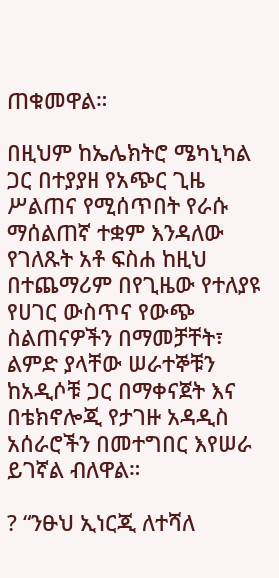ጠቁመዋል።

በዚህም ከኤሌክትሮ ሜካኒካል ጋር በተያያዘ የአጭር ጊዜ ሥልጠና የሚሰጥበት የራሱ ማሰልጠኛ ተቋም እንዳለው የገለጹት አቶ ፍስሐ ከዚህ በተጨማሪም በየጊዜው የተለያዩ የሀገር ውስጥና የውጭ ስልጠናዎችን በማመቻቸት፣ ልምድ ያላቸው ሠራተኞቹን ከአዲሶቹ ጋር በማቀናጀት እና በቴክኖሎጂ የታገዙ አዳዲስ አሰራሮችን በመተግበር እየሠራ ይገኛል ብለዋል።

? “ንፁህ ኢነርጂ ለተሻለ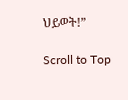ህይወት!”

Scroll to Top